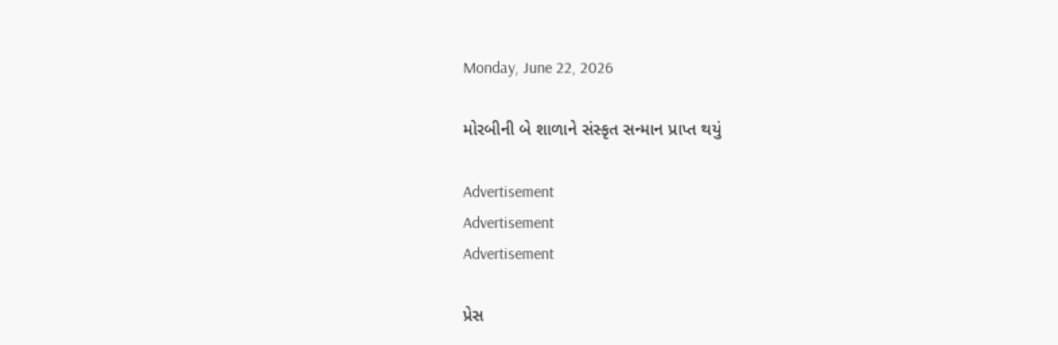Monday, June 22, 2026

મોરબીની બે શાળાને સંસ્કૃત સન્માન પ્રાપ્ત થયું

Advertisement
Advertisement
Advertisement

પ્રેસ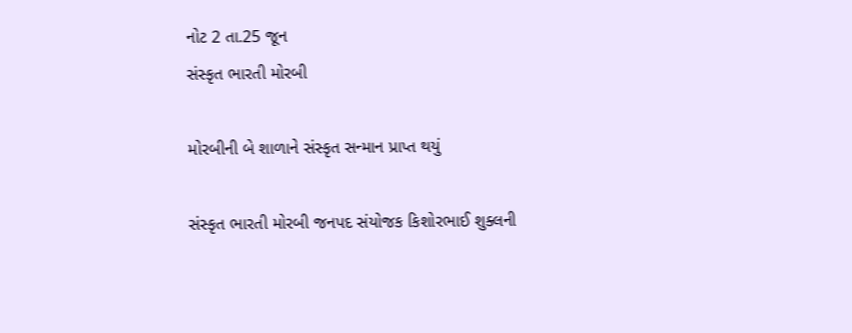નોટ 2 તા.25 જૂન
સંસ્કૃત ભારતી મોરબી

મોરબીની બે શાળાને સંસ્કૃત સન્માન પ્રાપ્ત થયું

સંસ્કૃત ભારતી મોરબી જનપદ સંયોજક કિશોરભાઈ શુક્લની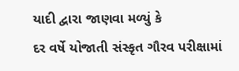યાદી દ્વારા જાણવા મળ્યું કે
દર વર્ષે યોજાતી સંસ્કૃત ગૌરવ પરીક્ષામાં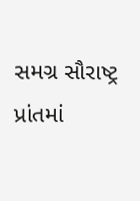સમગ્ર સૌરાષ્ટ્ર પ્રાંતમાં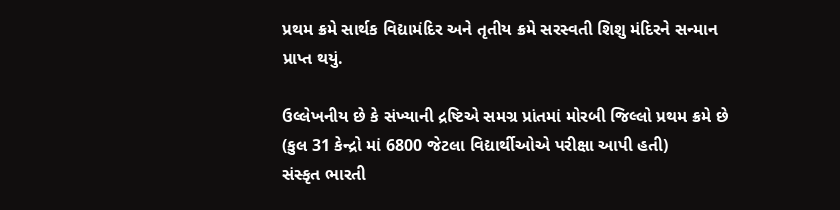પ્રથમ ક્રમે સાર્થક વિદ્યામંદિર અને તૃતીય ક્રમે સરસ્વતી શિશુ મંદિરને સન્માન પ્રાપ્ત થયું.

ઉલ્લેખનીય છે કે સંખ્યાની દ્રષ્ટિએ સમગ્ર પ્રાંતમાં મોરબી જિલ્લો પ્રથમ ક્રમે છે (કુલ 31 કેન્દ્રો માં 6800 જેટલા વિદ્યાર્થીઓએ પરીક્ષા આપી હતી)
સંસ્કૃત ભારતી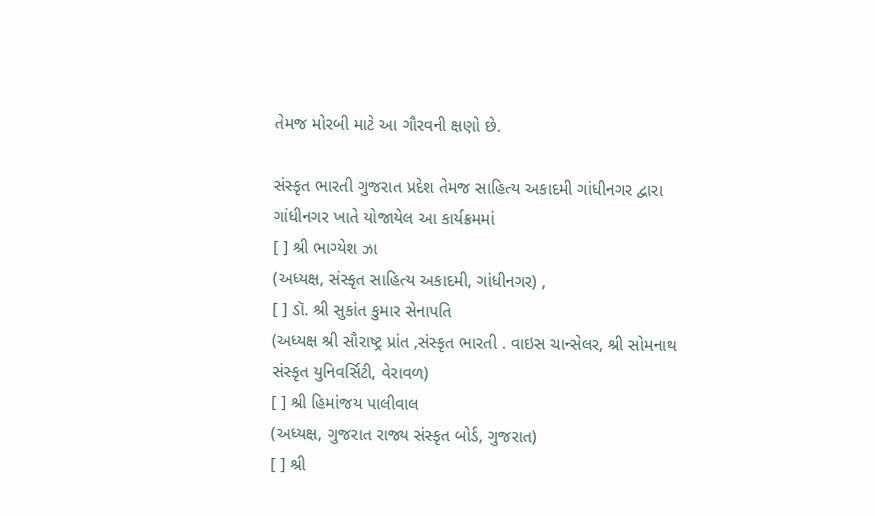તેમજ મોરબી માટે આ ગૌરવની ક્ષણો છે.

સંસ્કૃત ભારતી ગુજરાત પ્રદેશ તેમજ સાહિત્ય અકાદમી ગાંધીનગર દ્વારા ગાંધીનગર ખાતે યોજાયેલ આ કાર્યક્રમમાં
[ ] શ્રી ભાગ્યેશ ઝા
(અધ્યક્ષ, સંસ્કૃત સાહિત્ય અકાદમી, ગાંધીનગર) ,
[ ] ડૉ. શ્રી સુકાંત કુમાર સેનાપતિ
(અધ્યક્ષ શ્રી સૌરાષ્ટ્ર પ્રાંત ,સંસ્કૃત ભારતી . વાઇસ ચાન્સેલર, શ્રી સોમનાથ સંસ્કૃત યુનિવર્સિટી, વેરાવળ)
[ ] શ્રી હિમાંજય પાલીવાલ
(અધ્યક્ષ, ગુજરાત રાજ્ય સંસ્કૃત બોર્ડ, ગુજરાત)
[ ] શ્રી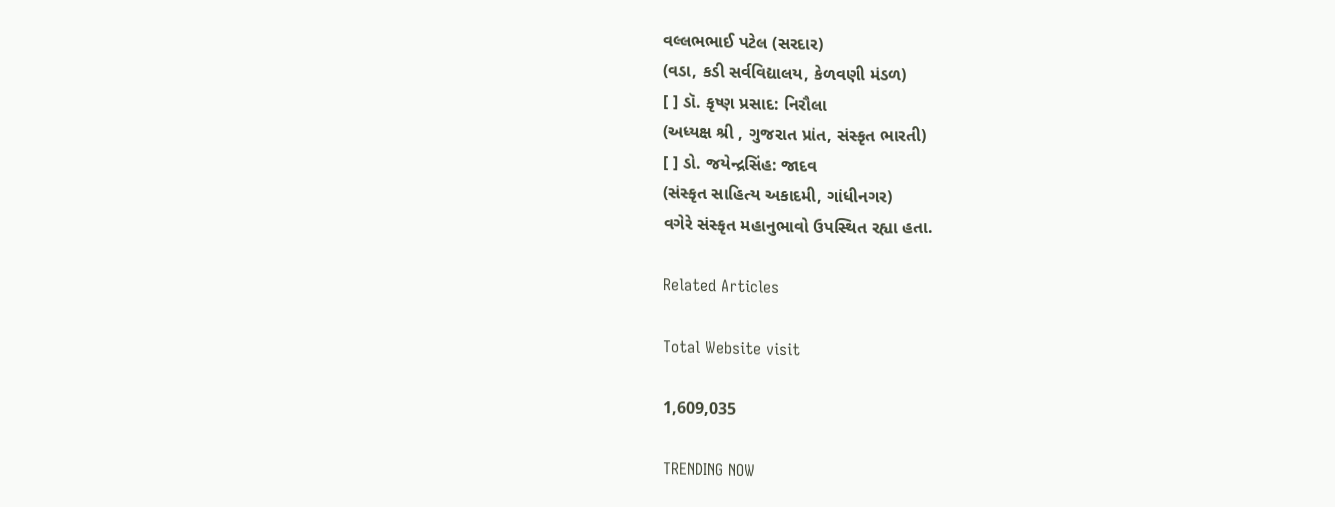વલ્લભભાઈ પટેલ (સરદાર)
(વડા, કડી સર્વવિદ્યાલય, કેળવણી મંડળ)
[ ] ડૉ. કૃષ્ણ પ્રસાદ: નિરૌલા
(અધ્યક્ષ શ્રી , ગુજરાત પ્રાંત, સંસ્કૃત ભારતી)
[ ] ડો. જયેન્દ્રસિંહ: જાદવ
(સંસ્કૃત સાહિત્ય અકાદમી, ગાંધીનગર)
વગેરે સંસ્કૃત મહાનુભાવો ઉપસ્થિત રહ્યા હતા.

Related Articles

Total Website visit

1,609,035

TRENDING NOW